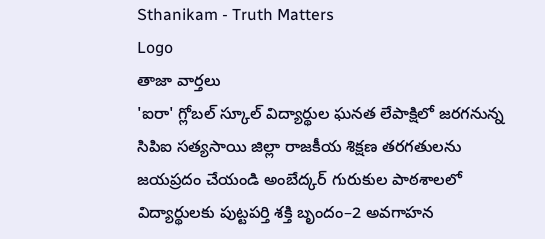Sthanikam - Truth Matters
Logo
తాజా వార్తలు
'ఐరా' గ్లోబల్ స్కూల్ విద్యార్థుల ఘనత లేపాక్షిలో జరగనున్న సిపిఐ సత్యసాయి జిల్లా రాజకీయ శిక్షణ తరగతులను జయప్రదం చేయండి అంబేద్కర్ గురుకుల పాఠశాలలో విద్యార్థులకు పుట్టపర్తి శక్తి బృందం–2 అవగాహన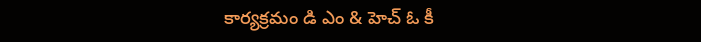కార్యక్రమం డి ఎం & హెచ్ ఓ కీ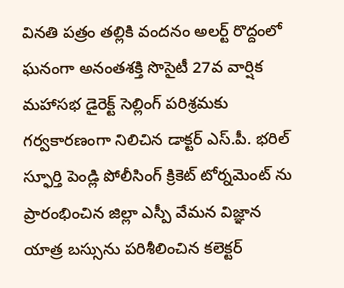వినతి పత్రం తల్లికి వందనం అలర్ట్ రొద్దంలో ఘనంగా అనంతశక్తి సొసైటీ 27వ వార్షిక మహాసభ డైరెక్ట్ సెల్లింగ్ పరిశ్రమకు గర్వకారణంగా నిలిచిన డాక్టర్ ఎస్.పీ. భరిల్ స్ఫూర్తి పెండ్లి పోలీసింగ్ క్రికెట్ టోర్నమెంట్ ను ప్రారంభించిన జిల్లా ఎస్పీ వేమన విజ్ఞాన యాత్ర బస్సును పరిశీలించిన కలెక్టర్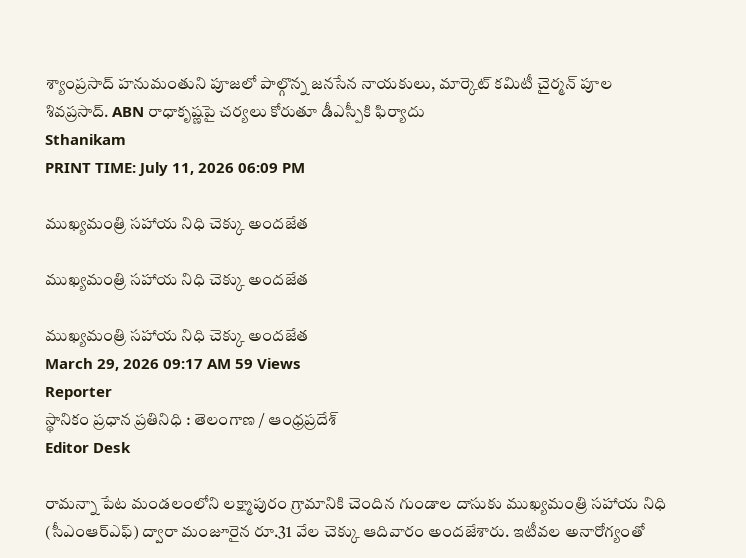శ్యాంప్రసాద్ హనుమంతుని పూజలో పాల్గొన్న జనసేన నాయకులు, మార్కెట్ కమిటీ చైర్మన్ పూల శివప్రసాద్. ABN రాధాకృష్ణపై చర్యలు కోరుతూ డీఎస్పీకి ఫిర్యాదు
Sthanikam
PRINT TIME: July 11, 2026 06:09 PM

ముఖ్యమంత్రి సహాయ నిధి చెక్కు అందజేత

ముఖ్యమంత్రి సహాయ నిధి చెక్కు అందజేత

ముఖ్యమంత్రి సహాయ నిధి చెక్కు అందజేత
March 29, 2026 09:17 AM 59 Views
Reporter
స్థానికం ప్రధాన ప్రతినిధి : తెలంగాణ / ఆంధ్రప్రదేశ్
Editor Desk

రామన్నా పేట మండలంలోని లక్ష్మాపురం గ్రామానికి చెందిన గుండాల దాసుకు ముఖ్యమంత్రి సహాయ నిధి (సీఎంఆర్ఎఫ్) ద్వారా మంజూరైన రూ.31 వేల చెక్కు ఆదివారం అందజేశారు. ఇటీవల అనారోగ్యంతో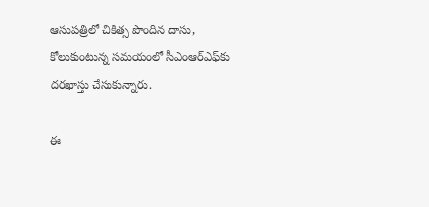ఆసుపత్రిలో చికిత్స పొందిన దాసు, కోలుకుంటున్న సమయంలో సీఎంఆర్ఎఫ్‌కు దరఖాస్తు చేసుకున్నారు.

ఈ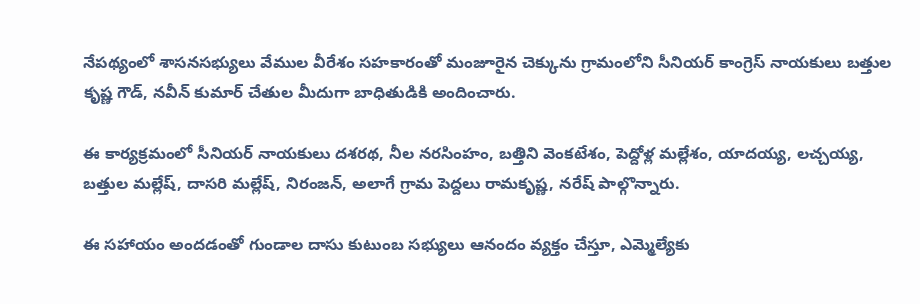నేపథ్యంలో శాసనసభ్యులు వేముల వీరేశం సహకారంతో మంజూరైన చెక్కును గ్రామంలోని సీనియర్ కాంగ్రెస్ నాయకులు బత్తుల కృష్ణ గౌడ్, నవీన్ కుమార్ చేతుల మీదుగా బాధితుడికి అందించారు.

ఈ కార్యక్రమంలో సీనియర్ నాయకులు దశరథ, నీల నరసింహం, బత్తిని వెంకటేశం, పెద్దోళ్ల మల్లేశం, యాదయ్య, లచ్చయ్య, బత్తుల మల్లేష్, దాసరి మల్లేష్, నిరంజన్, అలాగే గ్రామ పెద్దలు రామకృష్ణ, నరేష్ పాల్గొన్నారు.

ఈ సహాయం అందడంతో గుండాల దాసు కుటుంబ సభ్యులు ఆనందం వ్యక్తం చేస్తూ, ఎమ్మెల్యేకు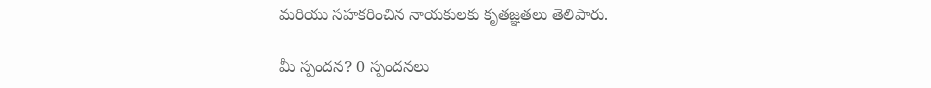మరియు సహకరించిన నాయకులకు కృతజ్ఞతలు తెలిపారు.

మీ స్పందన? 0 స్పందనలు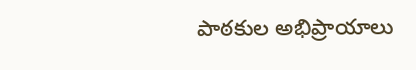పాఠకుల అభిప్రాయాలు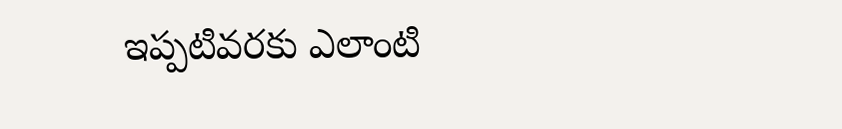ఇప్పటివరకు ఎలాంటి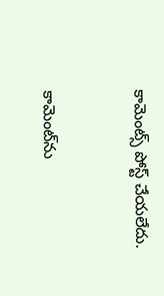కామెంట్స్ పోస్ట్ చేయలేదు.


కామెంట్‌ను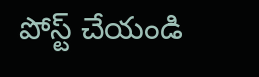పోస్ట్ చేయండి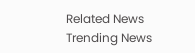Related News
Trending News